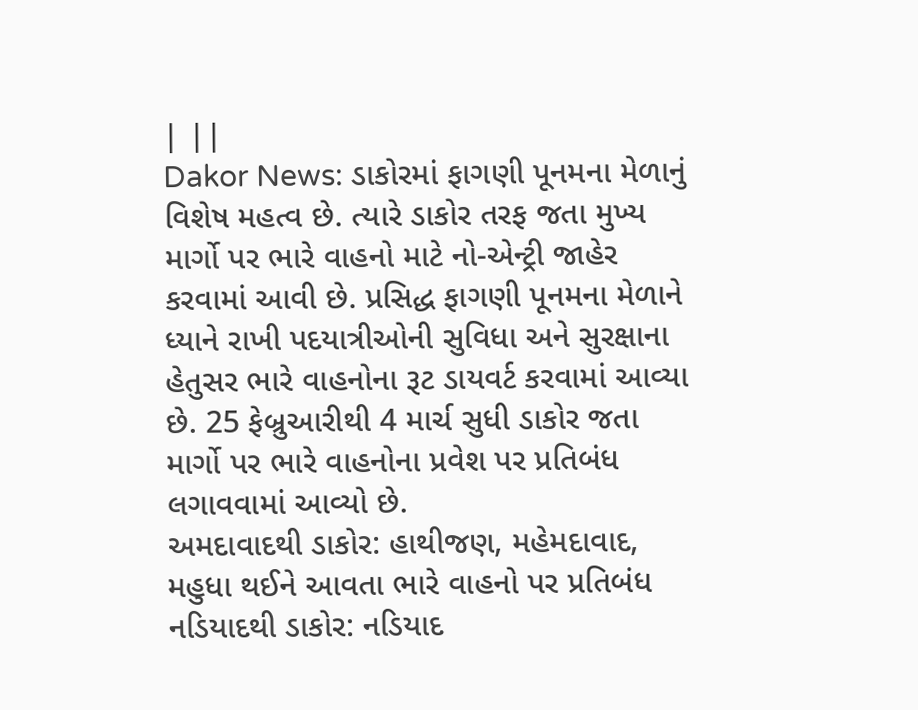| ||
Dakor News: ડાકોરમાં ફાગણી પૂનમના મેળાનું વિશેષ મહત્વ છે. ત્યારે ડાકોર તરફ જતા મુખ્ય માર્ગો પર ભારે વાહનો માટે નો-એન્ટ્રી જાહેર કરવામાં આવી છે. પ્રસિદ્ધ ફાગણી પૂનમના મેળાને ધ્યાને રાખી પદયાત્રીઓની સુવિધા અને સુરક્ષાના હેતુસર ભારે વાહનોના રૂટ ડાયવર્ટ કરવામાં આવ્યા છે. 25 ફેબ્રુઆરીથી 4 માર્ચ સુધી ડાકોર જતા માર્ગો પર ભારે વાહનોના પ્રવેશ પર પ્રતિબંધ લગાવવામાં આવ્યો છે.
અમદાવાદથી ડાકોર: હાથીજણ, મહેમદાવાદ, મહુધા થઈને આવતા ભારે વાહનો પર પ્રતિબંધ
નડિયાદથી ડાકોર: નડિયાદ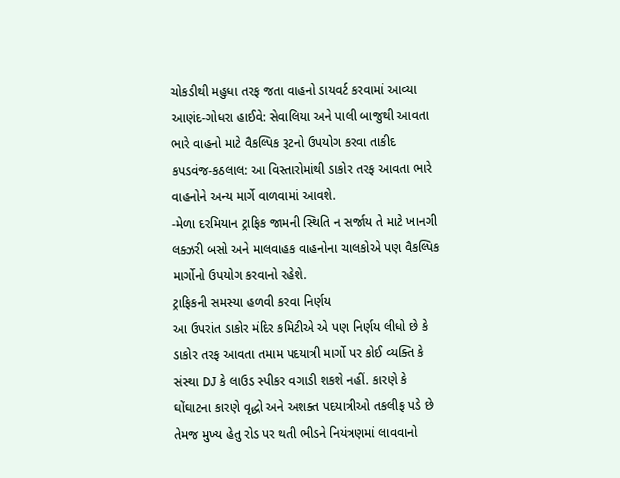ચોકડીથી મહુધા તરફ જતા વાહનો ડાયવર્ટ કરવામાં આવ્યા
આણંદ-ગોધરા હાઈવે: સેવાલિયા અને પાલી બાજુથી આવતા ભારે વાહનો માટે વૈકલ્પિક રૂટનો ઉપયોગ કરવા તાકીદ
કપડવંજ-કઠલાલ: આ વિસ્તારોમાંથી ડાકોર તરફ આવતા ભારે વાહનોને અન્ય માર્ગે વાળવામાં આવશે.
-મેળા દરમિયાન ટ્રાફિક જામની સ્થિતિ ન સર્જાય તે માટે ખાનગી લક્ઝરી બસો અને માલવાહક વાહનોના ચાલકોએ પણ વૈકલ્પિક માર્ગોનો ઉપયોગ કરવાનો રહેશે.
ટ્રાફિકની સમસ્યા હળવી કરવા નિર્ણય
આ ઉપરાંત ડાકોર મંદિર કમિટીએ એ પણ નિર્ણય લીધો છે કે ડાકોર તરફ આવતા તમામ પદયાત્રી માર્ગો પર કોઈ વ્યક્તિ કે સંસ્થા DJ કે લાઉડ સ્પીકર વગાડી શકશે નહીં. કારણે કે ઘોંઘાટના કારણે વૃદ્ધો અને અશક્ત પદયાત્રીઓ તકલીફ પડે છે તેમજ મુખ્ય હેતુ રોડ પર થતી ભીડને નિયંત્રણમાં લાવવાનો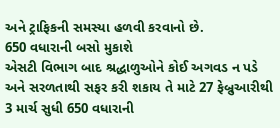અને ટ્રાફિકની સમસ્યા હળવી કરવાનો છે.
650 વધારાની બસો મુકાશે
એસટી વિભાગ બાદ શ્રદ્ધાળુઓને કોઈ અગવડ ન પડે અને સરળતાથી સફર કરી શકાય તે માટે 27 ફેબ્રુઆરીથી 3 માર્ચ સુધી 650 વધારાની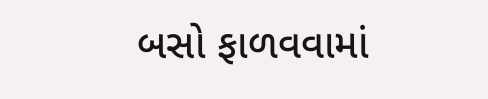બસો ફાળવવામાં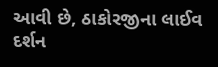આવી છે, ઠાકોરજીના લાઈવ દર્શન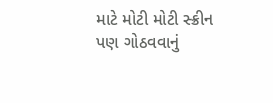માટે મોટી મોટી સ્ક્રીન પણ ગોઠવવાનું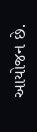આયોજન છે.